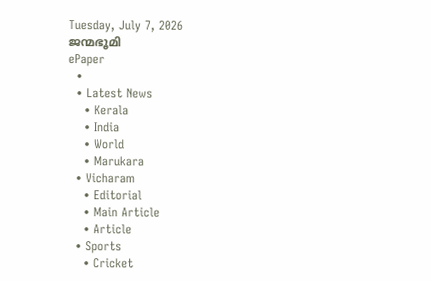Tuesday, July 7, 2026
ജന്മഭൂമി
ePaper
  •
  • Latest News
    • Kerala
    • India
    • World
    • Marukara
  • Vicharam
    • Editorial
    • Main Article
    • Article
  • Sports
    • Cricket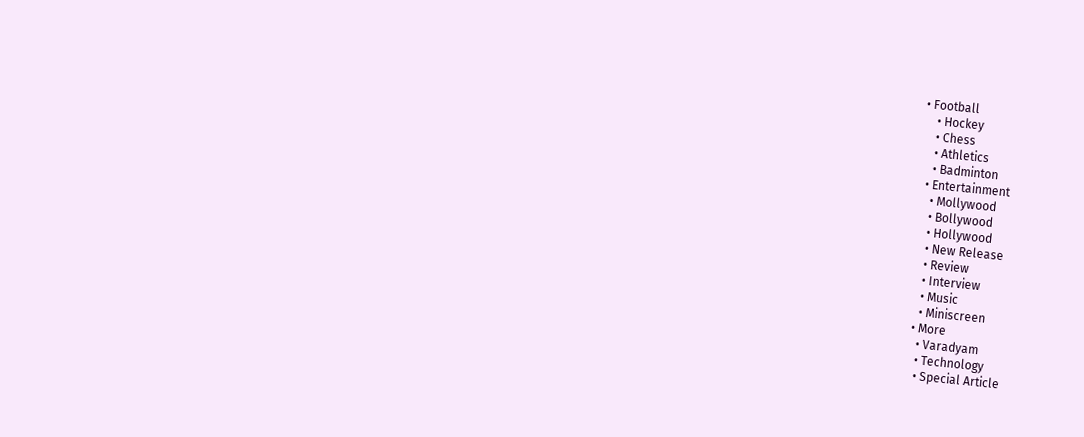• Football
    • Hockey
    • Chess
    • Athletics
    • Badminton
  • Entertainment
    • Mollywood
    • Bollywood
    • Hollywood
    • New Release
    • Review
    • Interview
    • Music
    • Miniscreen
  • More
    • Varadyam
    • Technology
    • Special Article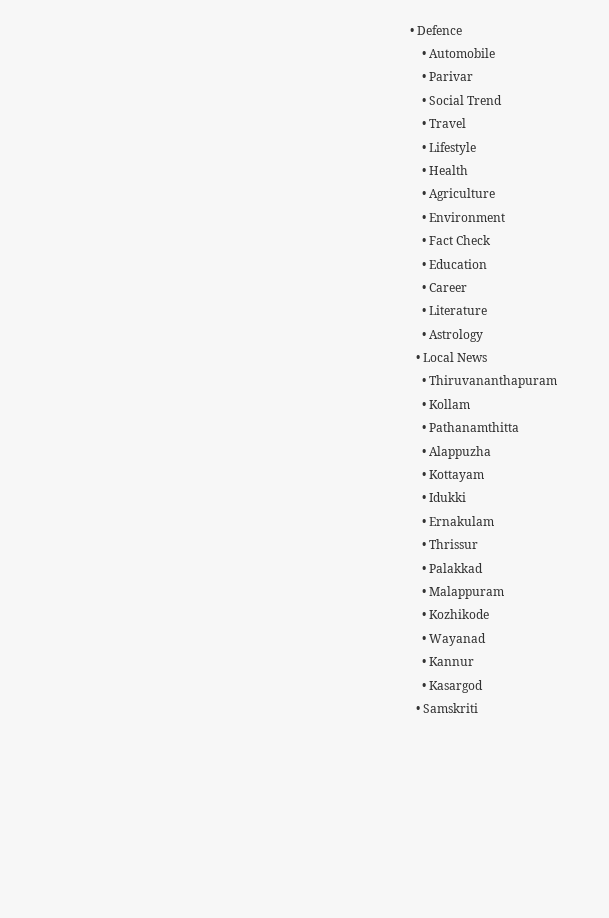• Defence
    • Automobile
    • Parivar
    • Social Trend
    • Travel
    • Lifestyle
    • Health
    • Agriculture
    • Environment
    • Fact Check
    • Education
    • Career
    • Literature
    • Astrology
  • Local News
    • Thiruvananthapuram
    • Kollam
    • Pathanamthitta
    • Alappuzha
    • Kottayam
    • Idukki
    • Ernakulam
    • Thrissur
    • Palakkad
    • Malappuram
    • Kozhikode
    • Wayanad
    • Kannur
    • Kasargod
  • Samskriti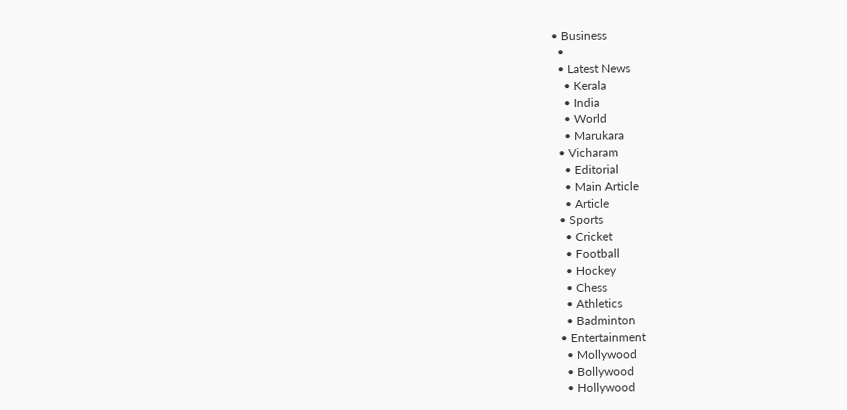• Business
  •
  • Latest News
    • Kerala
    • India
    • World
    • Marukara
  • Vicharam
    • Editorial
    • Main Article
    • Article
  • Sports
    • Cricket
    • Football
    • Hockey
    • Chess
    • Athletics
    • Badminton
  • Entertainment
    • Mollywood
    • Bollywood
    • Hollywood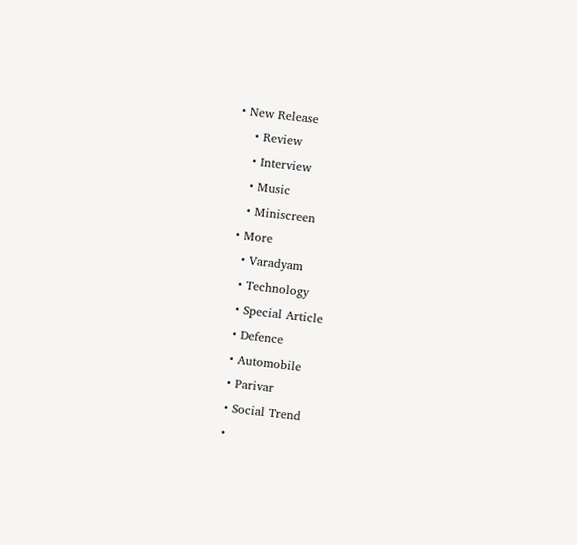• New Release
    • Review
    • Interview
    • Music
    • Miniscreen
  • More
    • Varadyam
    • Technology
    • Special Article
    • Defence
    • Automobile
    • Parivar
    • Social Trend
    •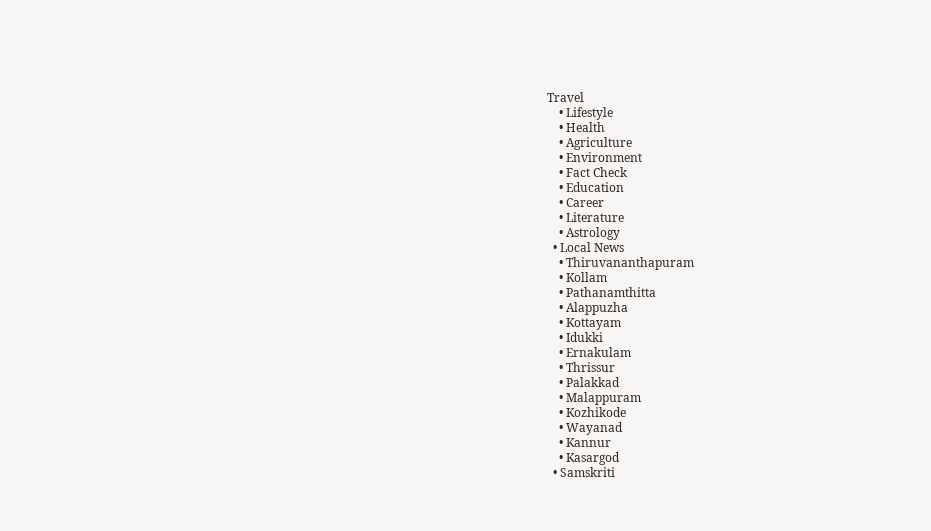Travel
    • Lifestyle
    • Health
    • Agriculture
    • Environment
    • Fact Check
    • Education
    • Career
    • Literature
    • Astrology
  • Local News
    • Thiruvananthapuram
    • Kollam
    • Pathanamthitta
    • Alappuzha
    • Kottayam
    • Idukki
    • Ernakulam
    • Thrissur
    • Palakkad
    • Malappuram
    • Kozhikode
    • Wayanad
    • Kannur
    • Kasargod
  • Samskriti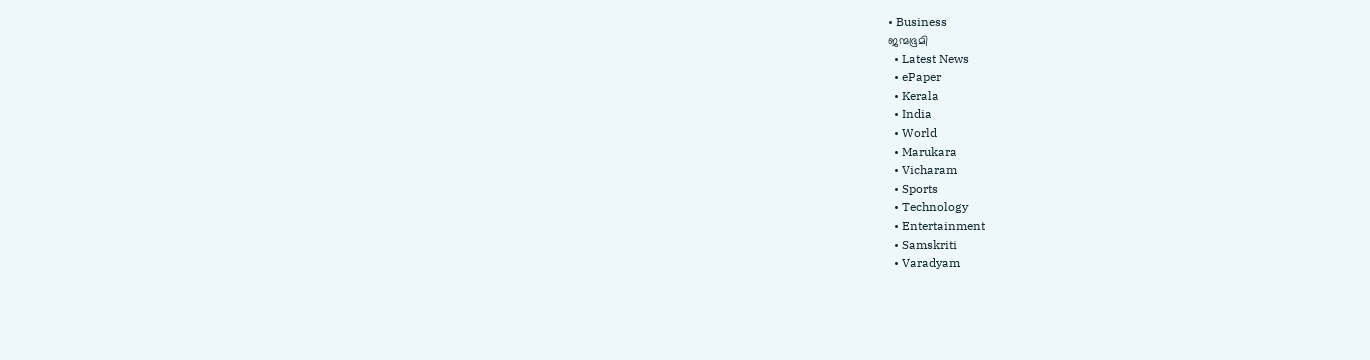• Business
ജന്മഭൂമി
  • Latest News
  • ePaper
  • Kerala
  • India
  • World
  • Marukara
  • Vicharam
  • Sports
  • Technology
  • Entertainment
  • Samskriti
  • Varadyam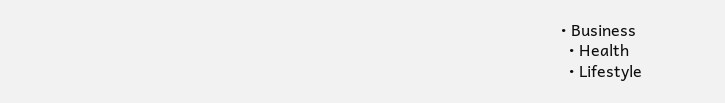• Business
  • Health
  • Lifestyle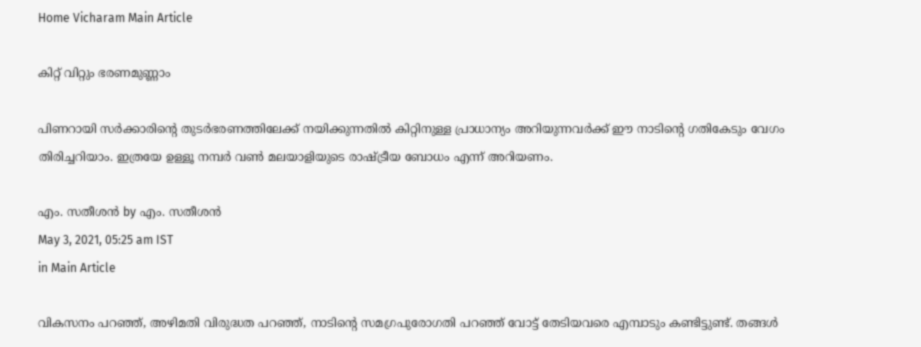Home Vicharam Main Article

കിറ്റ് വിറ്റും ഭരണമുണ്ണാം

പിണറായി സര്‍ക്കാരിന്റെ തുടര്‍ഭരണത്തിലേക്ക് നയിക്കുന്നതില്‍ കിറ്റിനുള്ള പ്രാധാന്യം അറിയുന്നവര്‍ക്ക് ഈ നാടിന്റെ ഗതികേടും വേഗം തിരിച്ചറിയാം. ഇത്രയേ ഉള്ളൂ നമ്പര്‍ വണ്‍ മലയാളിയുടെ രാഷ്‌ട്രീയ ബോധം എന്ന് അറിയണം.

എം. സതീശന്‍ by എം. സതീശന്‍
May 3, 2021, 05:25 am IST
in Main Article

വികസനം പറഞ്ഞ്, അഴിമതി വിരുദ്ധത പറഞ്ഞ്, നാടിന്റെ സമഗ്രപുരോഗതി പറഞ്ഞ് വോട്ട് തേടിയവരെ എമ്പാടും കണ്ടിട്ടുണ്ട്. തങ്ങള്‍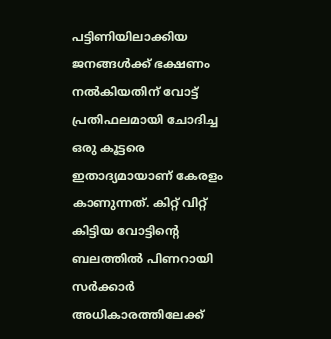പട്ടിണിയിലാക്കിയ ജനങ്ങള്‍ക്ക് ഭക്ഷണം നല്‍കിയതിന് വോട്ട് പ്രതിഫലമായി ചോദിച്ച ഒരു കൂട്ടരെ ഇതാദ്യമായാണ് കേരളം കാണുന്നത്. കിറ്റ് വിറ്റ് കിട്ടിയ വോട്ടിന്റെ ബലത്തില്‍ പിണറായി സര്‍ക്കാര്‍ അധികാരത്തിലേക്ക്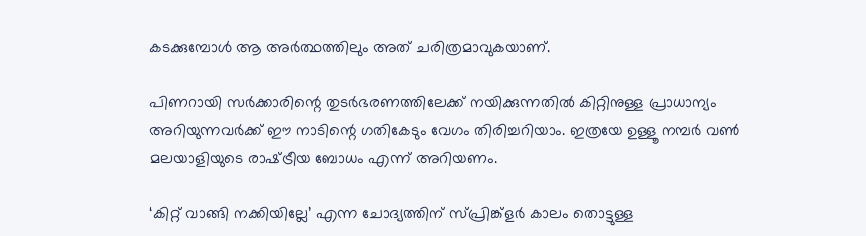കടക്കുമ്പോള്‍ ആ അര്‍ത്ഥത്തിലും അത് ചരിത്രമാവുകയാണ്.

പിണറായി സര്‍ക്കാരിന്റെ തുടര്‍ഭരണത്തിലേക്ക് നയിക്കുന്നതില്‍ കിറ്റിനുള്ള പ്രാധാന്യം അറിയുന്നവര്‍ക്ക് ഈ നാടിന്റെ ഗതികേടും വേഗം തിരിച്ചറിയാം. ഇത്രയേ ഉള്ളൂ നമ്പര്‍ വണ്‍ മലയാളിയുടെ രാഷ്‌ട്രീയ ബോധം എന്ന് അറിയണം.

‘കിറ്റ് വാങ്ങി നക്കിയില്ലേ’ എന്ന ചോദ്യത്തിന് സ്പ്രിങ്ക്‌ളര്‍ കാലം തൊട്ടുള്ള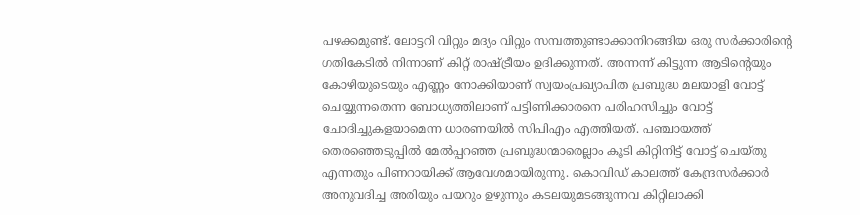പഴക്കമുണ്ട്. ലോട്ടറി വിറ്റും മദ്യം വിറ്റും സമ്പത്തുണ്ടാക്കാനിറങ്ങിയ ഒരു സര്‍ക്കാരിന്റെ ഗതികേടില്‍ നിന്നാണ് കിറ്റ് രാഷ്‌ട്രീയം ഉദിക്കുന്നത്. അന്നന്ന് കിട്ടുന്ന ആടിന്റെയും കോഴിയുടെയും എണ്ണം നോക്കിയാണ് സ്വയംപ്രഖ്യാപിത പ്രബുദ്ധ മലയാളി വോട്ട് ചെയ്യുന്നതെന്ന ബോധ്യത്തിലാണ് പട്ടിണിക്കാരനെ പരിഹസിച്ചും വോട്ട് ചോദിച്ചുകളയാമെന്ന ധാരണയില്‍ സിപിഎം എത്തിയത്. പഞ്ചായത്ത് തെരഞ്ഞെടുപ്പില്‍ മേല്‍പ്പറഞ്ഞ പ്രബുദ്ധന്മാരെല്ലാം കൂടി കിറ്റിനിട്ട് വോട്ട് ചെയ്തു എന്നതും പിണറായിക്ക് ആവേശമായിരുന്നു. കൊവിഡ് കാലത്ത് കേന്ദ്രസര്‍ക്കാര്‍ അനുവദിച്ച അരിയും പയറും ഉഴുന്നും കടലയുമടങ്ങുന്നവ കിറ്റിലാക്കി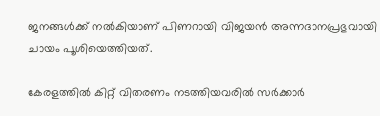ജനങ്ങള്‍ക്ക് നല്‍കിയാണ് പിണറായി വിജയന്‍ അന്നദാനപ്രഭുവായി ചായം പൂശിയെത്തിയത്.

കേരളത്തില്‍ കിറ്റ് വിതരണം നടത്തിയവരില്‍ സര്‍ക്കാര്‍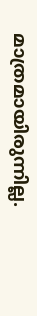മാത്രമായിരുന്നില്ല.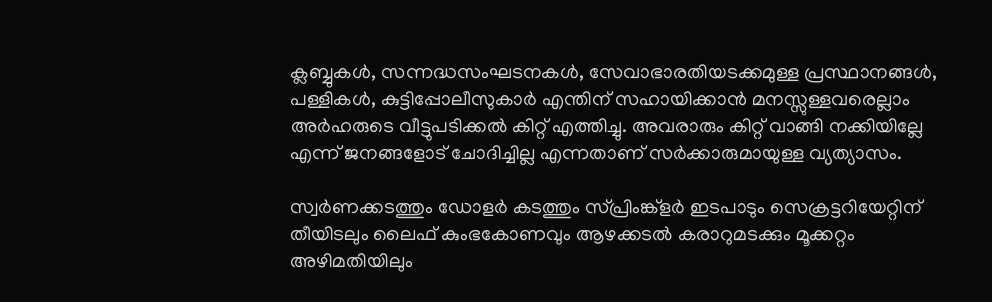ക്ലബ്ബുകള്‍, സന്നദ്ധസംഘടനകള്‍, സേവാഭാരതിയടക്കമുള്ള പ്രസ്ഥാനങ്ങള്‍, പള്ളികള്‍, കുട്ടിപ്പോലീസുകാര്‍ എന്തിന് സഹായിക്കാന്‍ മനസ്സുള്ളവരെല്ലാം അര്‍ഹരുടെ വീട്ടുപടിക്കല്‍ കിറ്റ് എത്തിച്ചു. അവരാരും കിറ്റ് വാങ്ങി നക്കിയില്ലേ എന്ന് ജനങ്ങളോട് ചോദിച്ചില്ല എന്നതാണ് സര്‍ക്കാരുമായുള്ള വ്യത്യാസം.

സ്വര്‍ണക്കടത്തും ഡോളര്‍ കടത്തും സ്പ്രിംങ്ക്‌ളര്‍ ഇടപാടും സെക്രട്ടറിയേറ്റിന് തീയിടലും ലൈഫ് കുംഭകോണവും ആഴക്കടല്‍ കരാറുമടക്കും മൂക്കറ്റം അഴിമതിയിലും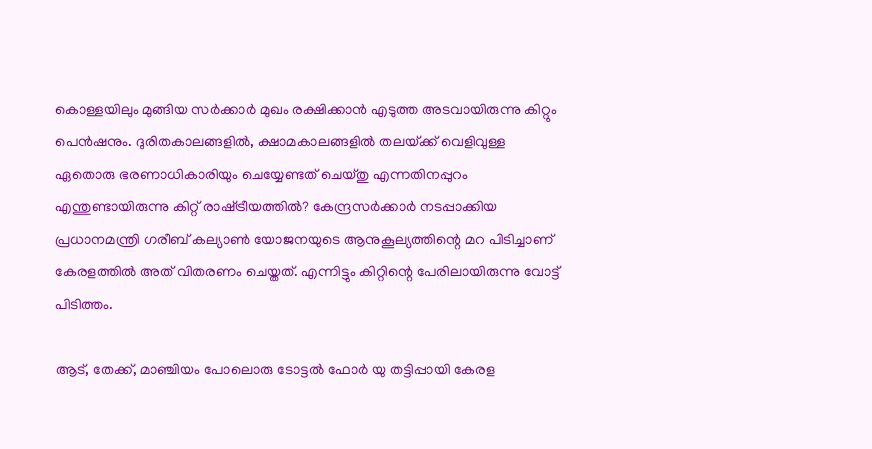കൊള്ളയിലും മുങ്ങിയ സര്‍ക്കാര്‍ മുഖം രക്ഷിക്കാന്‍ എടുത്ത അടവായിരുന്നു കിറ്റും പെന്‍ഷനും. ദുരിതകാലങ്ങളില്‍, ക്ഷാമകാലങ്ങളില്‍ തലയ്‌ക്ക് വെളിവുള്ള ഏതൊരു ഭരണാധികാരിയും ചെയ്യേണ്ടത് ചെയ്തു എന്നതിനപ്പുറം എന്തുണ്ടായിരുന്നു കിറ്റ് രാഷ്‌ട്രീയത്തില്‍? കേന്ദ്രസര്‍ക്കാര്‍ നടപ്പാക്കിയ പ്രധാനമന്ത്രി ഗരീബ് കല്യാണ്‍ യോജനയുടെ ആനുകൂല്യത്തിന്റെ മറ പിടിച്ചാണ് കേരളത്തില്‍ അത് വിതരണം ചെയ്തത്. എന്നിട്ടും കിറ്റിന്റെ പേരിലായിരുന്നു വോട്ട് പിടിത്തം.

ആട്, തേക്ക്, മാഞ്ചിയം പോലൊരു ടോട്ടല്‍ ഫോര്‍ യു തട്ടിപ്പായി കേരള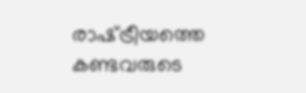രാഷ്‌ട്രീയത്തെ കണ്ടവരുടെ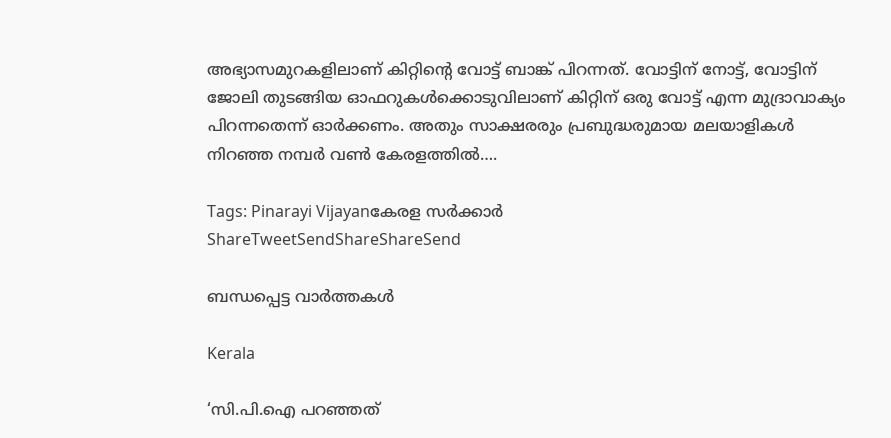അഭ്യാസമുറകളിലാണ് കിറ്റിന്റെ വോട്ട് ബാങ്ക് പിറന്നത്. വോട്ടിന് നോട്ട്, വോട്ടിന് ജോലി തുടങ്ങിയ ഓഫറുകള്‍ക്കൊടുവിലാണ് കിറ്റിന് ഒരു വോട്ട് എന്ന മുദ്രാവാക്യം പിറന്നതെന്ന് ഓര്‍ക്കണം. അതും സാക്ഷരരും പ്രബുദ്ധരുമായ മലയാളികള്‍ നിറഞ്ഞ നമ്പര്‍ വണ്‍ കേരളത്തില്‍….

Tags: Pinarayi Vijayanകേരള സര്‍ക്കാര്‍
ShareTweetSendShareShareSend

ബന്ധപ്പെട്ട വാര്‍ത്തകള്‍

Kerala

‘സി.പി.ഐ പറഞ്ഞത്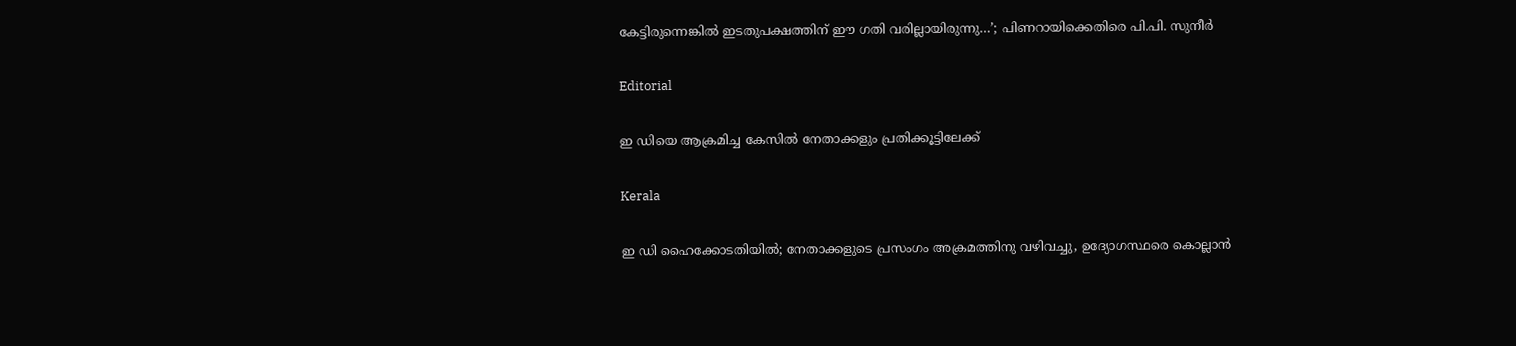കേട്ടിരുന്നെങ്കിൽ ഇടതുപക്ഷത്തിന് ഈ ഗതി വരില്ലായിരുന്നു…’; പിണറായിക്കെതിരെ പി.പി. സുനീർ

Editorial

ഇ ഡിയെ ആക്രമിച്ച കേസില്‍ നേതാക്കളും പ്രതിക്കൂട്ടിലേക്ക്

Kerala

ഇ ഡി ഹൈക്കോടതിയില്‍; നേതാക്കളുടെ പ്രസംഗം അക്രമത്തിനു വഴിവച്ചു, ഉദ്യോഗസ്ഥരെ കൊല്ലാന്‍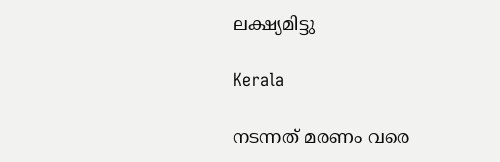ലക്ഷ്യമിട്ടു

Kerala

നടന്നത് മരണം വരെ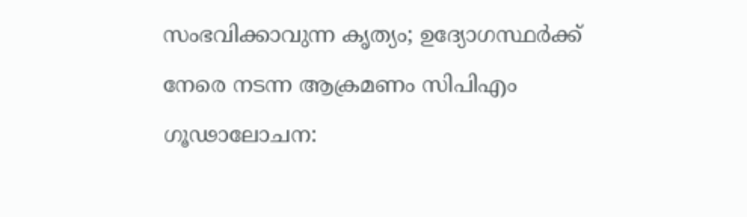സംഭവിക്കാവുന്ന കൃത്യം; ഉദ്യോഗസ്ഥർക്ക് നേരെ നടന്ന ആക്രമണം സിപിഎം ഗൂഢാലോചന: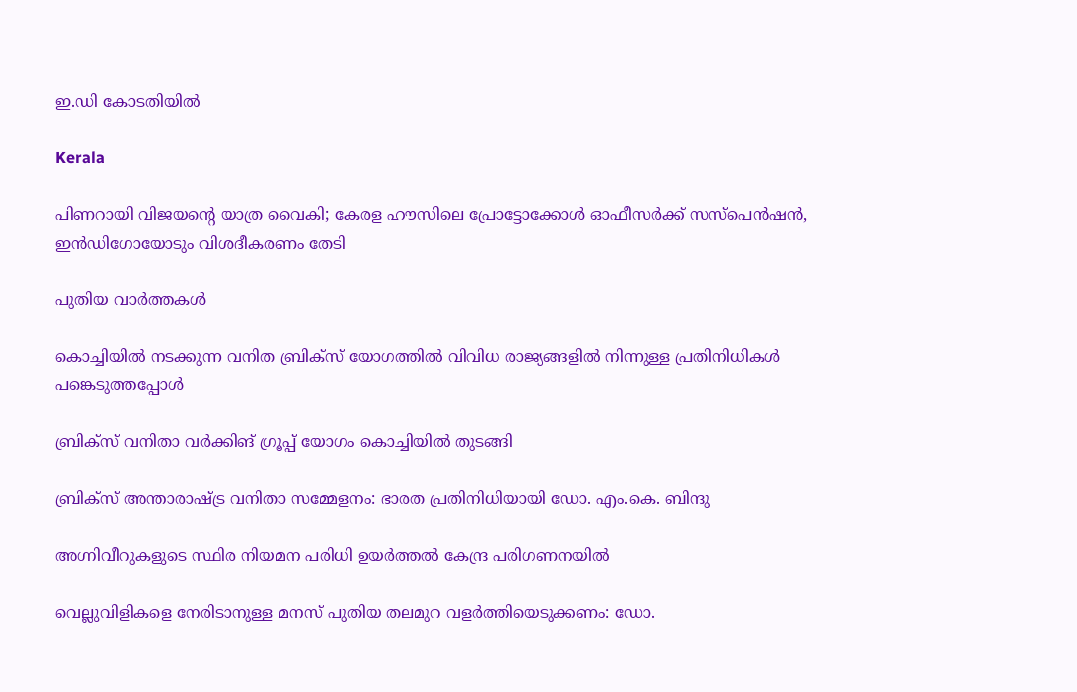ഇ.ഡി കോടതിയിൽ

Kerala

പിണറായി വിജയന്റെ യാത്ര വൈകി; കേരള ഹൗസിലെ പ്രോട്ടോക്കോള്‍ ഓഫീസര്‍ക്ക് സസ്പെൻഷൻ, ഇൻഡിഗോയോടും വിശദീകരണം തേടി

പുതിയ വാര്‍ത്തകള്‍

കൊച്ചിയില്‍ നടക്കുന്ന വനിത ബ്രിക്‌സ് യോഗത്തില്‍ വിവിധ രാജ്യങ്ങളില്‍ നിന്നുള്ള പ്രതിനിധികള്‍ പങ്കെടുത്തപ്പോള്‍

ബ്രിക്സ് വനിതാ വര്‍ക്കിങ് ഗ്രൂപ്പ് യോഗം കൊച്ചിയില്‍ തുടങ്ങി

ബ്രിക്‌സ് അന്താരാഷ്‌ട്ര വനിതാ സമ്മേളനം: ഭാരത പ്രതിനിധിയായി ഡോ. എം.കെ. ബിന്ദു

അഗ്നിവീറുകളുടെ സ്ഥിര നിയമന പരിധി ഉയര്‍ത്തല്‍ കേന്ദ്ര പരിഗണനയില്‍

വെല്ലുവിളികളെ നേരിടാനുള്ള മനസ് പുതിയ തലമുറ വളര്‍ത്തിയെടുക്കണം: ഡോ.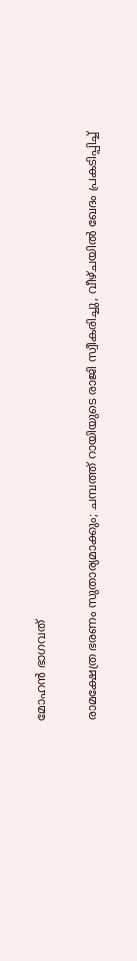മോഹന്‍ ഭാഗവത്

രാമക്ഷേത്ര ഭരണം സുതാര്യമാക്കും; ചമ്പത്ത് റായിയുടെ രാജി സ്വീകരിച്ചു, വീഴ്ചയില്‍ ഖേദം പ്രകടിപ്പിച്ച്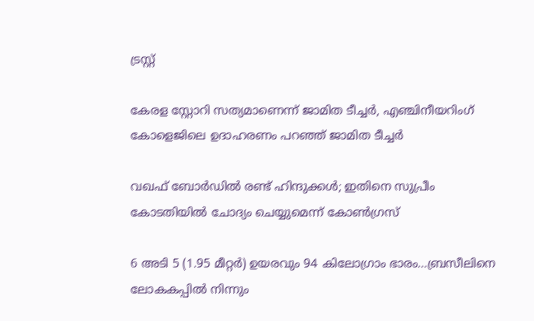ട്രസ്റ്റ്

കേരള സ്റ്റോറി സത്യമാണെന്ന് ജാമിത ടീച്ചര്‍, എഞ്ചിനീയറിംഗ് കോളെജിലെ ഉദാഹരണം പറഞ്ഞ് ജാമിത ടീച്ചര്‍

വഖഫ് ബോര്‍ഡില്‍ രണ്ട് ഹിന്ദുക്കള്‍; ഇതിനെ സുപ്രീം കോടതിയിൽ ചോദ്യം ചെയ്യുമെന്ന് കോൺഗ്രസ്

6 അടി 5 (1.95 മീറ്റർ) ഉയരവും 94 കിലോഗ്രാം ഭാരം…ബ്രസീലിനെ ലോകകപ്പില്‍ നിന്നും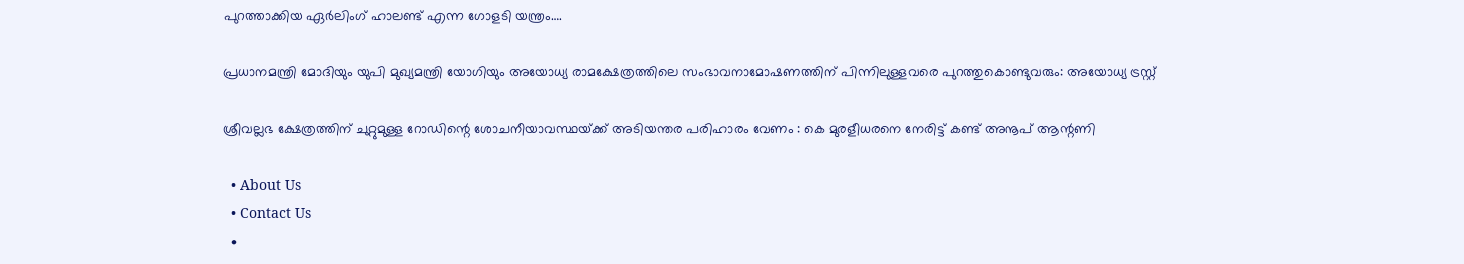പുറത്താക്കിയ ഏര്‍ലിംഗ് ഹാലണ്ട് എന്ന ഗോളടി യന്ത്രം….

പ്രധാനമന്ത്രി മോദിയും യുപി മുഖ്യമന്ത്രി യോഗിയും അയോധ്യ രാമക്ഷേത്രത്തിലെ സംഭാവനാമോഷണത്തിന് പിന്നിലുള്ളവരെ പുറത്തുകൊണ്ടുവരും: അയോധ്യ ട്രസ്റ്റ്

ശ്രീവല്ലഭ ക്ഷേത്രത്തിന് ചുറ്റുമുള്ള റോഡിന്റെ ശോചനീയാവസ്ഥയ്‌ക്ക് അടിയന്തര പരിഹാരം വേണം : കെ മുരളീധരനെ നേരിട്ട് കണ്ട് അനൂപ് ആന്റണി

  • About Us
  • Contact Us
  •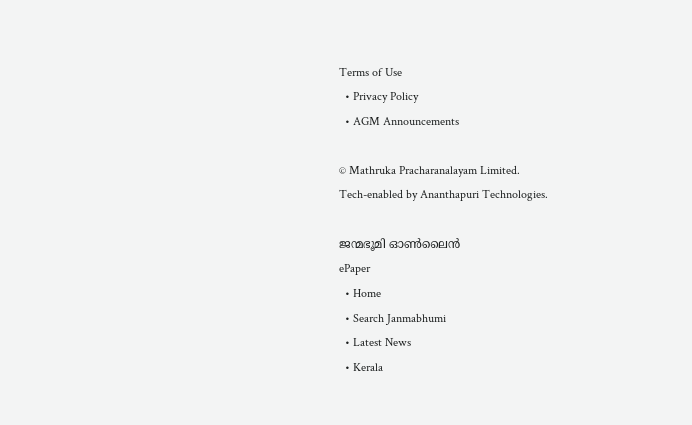Terms of Use
  • Privacy Policy
  • AGM Announcements

© Mathruka Pracharanalayam Limited.
Tech-enabled by Ananthapuri Technologies.

ജന്മഭൂമി ഓണ്‍ലൈന്‍
ePaper
  • Home
  • Search Janmabhumi
  • Latest News
  • Kerala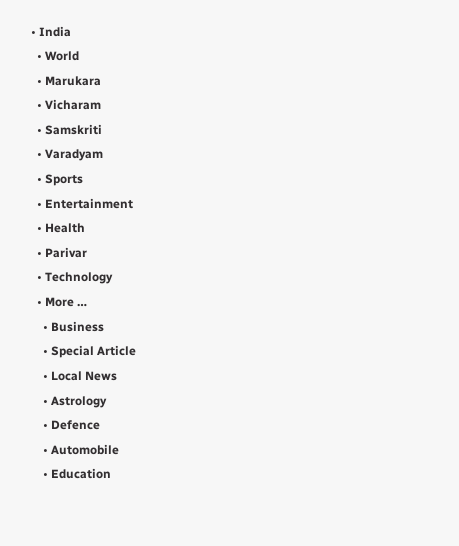• India
  • World
  • Marukara
  • Vicharam
  • Samskriti
  • Varadyam
  • Sports
  • Entertainment
  • Health
  • Parivar
  • Technology
  • More …
    • Business
    • Special Article
    • Local News
    • Astrology
    • Defence
    • Automobile
    • Education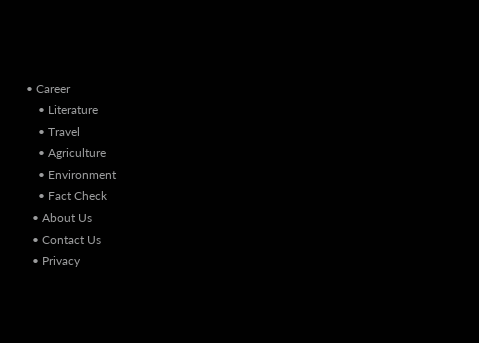• Career
    • Literature
    • Travel
    • Agriculture
    • Environment
    • Fact Check
  • About Us
  • Contact Us
  • Privacy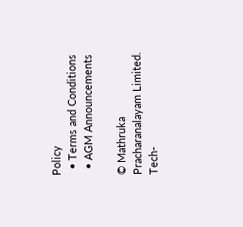Policy
  • Terms and Conditions
  • AGM Announcements

© Mathruka Pracharanalayam Limited.
Tech-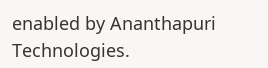enabled by Ananthapuri Technologies.